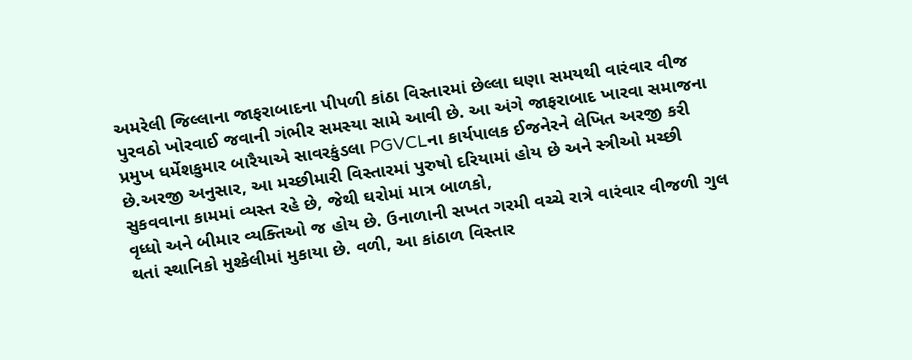અમરેલી જિલ્લાના જાફરાબાદના પીપળી કાંઠા વિસ્તારમાં છેલ્લા ઘણા સમયથી વારંવાર વીજ પુરવઠો ખોરવાઈ જવાની ગંભીર સમસ્યા સામે આવી છે. આ અંગે જાફરાબાદ ખારવા સમાજના પ્રમુખ ધર્મેશકુમાર બારૈયાએ સાવરકુંડલા PGVCLના કાર્યપાલક ઈજનેરને લેખિત અરજી કરી છે.અરજી અનુસાર, આ મચ્છીમારી વિસ્તારમાં પુરુષો દરિયામાં હોય છે અને સ્ત્રીઓ મચ્છી સુકવવાના કામમાં વ્યસ્ત રહે છે, જેથી ઘરોમાં માત્ર બાળકો,
વૃધ્ધો અને બીમાર વ્યક્તિઓ જ હોય છે. ઉનાળાની સખત ગરમી વચ્ચે રાત્રે વારંવાર વીજળી ગુલ થતાં સ્થાનિકો મુશ્કેલીમાં મુકાયા છે. વળી, આ કાંઠાળ વિસ્તાર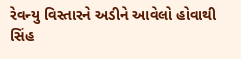રેવન્યુ વિસ્તારને અડીને આવેલો હોવાથી સિંહ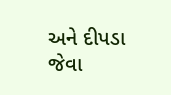અને દીપડા જેવા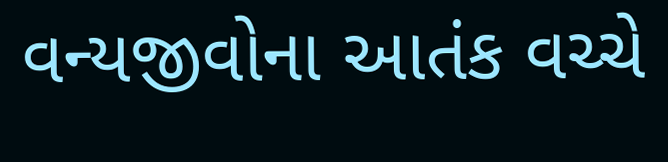વન્યજીવોના આતંક વચ્ચે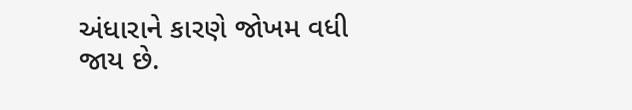અંધારાને કારણે જોખમ વધી જાય છે.